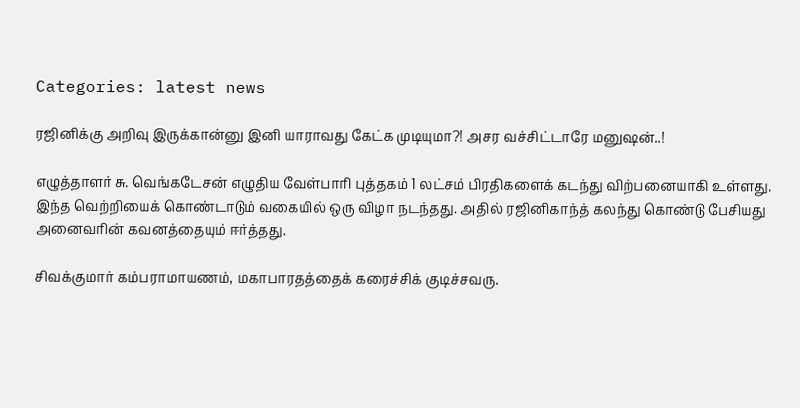Categories: latest news

ரஜினிக்கு அறிவு இருக்கான்னு இனி யாராவது கேட்க முடியுமா?! அசர வச்சிட்டாரே மனுஷன்..!

எழுத்தாளர் சு. வெங்கடேசன் எழுதிய வேள்பாரி புத்தகம் 1 லட்சம் பிரதிகளைக் கடந்து விற்பனையாகி உள்ளது. இந்த வெற்றியைக் கொண்டாடும் வகையில் ஒரு விழா நடந்தது. அதில் ரஜினிகாந்த் கலந்து கொண்டு பேசியது அனைவரின் கவனத்தையும் ஈர்த்தது.

சிவக்குமார் கம்பராமாயணம், மகாபாரதத்தைக் கரைச்சிக் குடிச்சவரு.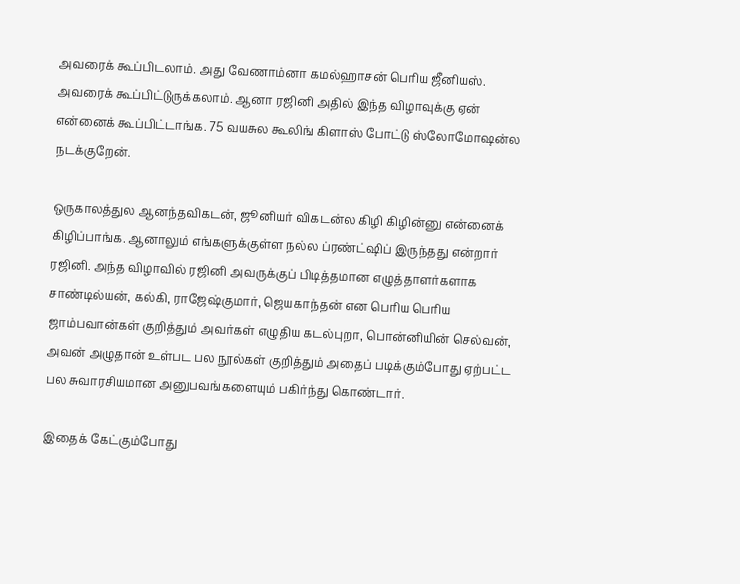அவரைக் கூப்பிடலாம். அது வேணாம்னா கமல்ஹாசன் பெரிய ஜீனியஸ். அவரைக் கூப்பிட்டுருக்கலாம். ஆனா ரஜினி அதில் இந்த விழாவுக்கு ஏன் என்னைக் கூப்பிட்டாங்க. 75 வயசுல கூலிங் கிளாஸ் போட்டு ஸ்லோமோஷன்ல நடக்குறேன்.

ஒருகாலத்துல ஆனந்தவிகடன், ஜூனியர் விகடன்ல கிழி கிழின்னு என்னைக் கிழிப்பாங்க. ஆனாலும் எங்களுக்குள்ள நல்ல ப்ரண்ட்ஷிப் இருந்தது என்றார் ரஜினி. அந்த விழாவில் ரஜினி அவருக்குப் பிடித்தமான எழுத்தாளர்களாக சாண்டில்யன், கல்கி, ராஜேஷ்குமார், ஜெயகாந்தன் என பெரிய பெரிய ஜாம்பவான்கள் குறித்தும் அவர்கள் எழுதிய கடல்புறா, பொன்னியின் செல்வன், அவன் அழுதான் உள்பட பல நூல்கள் குறித்தும் அதைப் படிக்கும்போது ஏற்பட்ட பல சுவாரசியமான அனுபவங்களையும் பகிர்ந்து கொண்டார்.

இதைக் கேட்கும்போது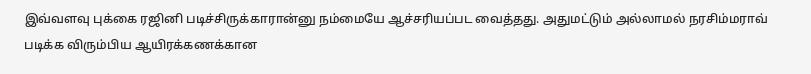இவ்வளவு புக்கை ரஜினி படிச்சிருக்காரான்னு நம்மையே ஆச்சரியப்பட வைத்தது. அதுமட்டும் அல்லாமல் நரசிம்மராவ் படிக்க விரும்பிய ஆயிரக்கணக்கான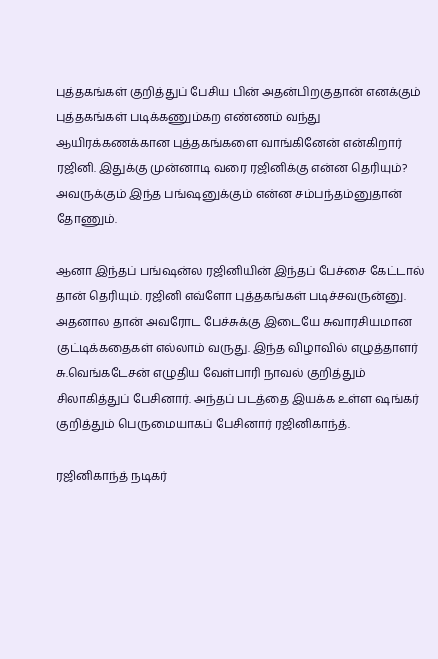புத்தகங்கள் குறித்துப் பேசிய பின் அதன்பிறகுதான் எனக்கும் புத்தகங்கள் படிக்கணும்கற எண்ணம் வந்து ஆயிரக்கணக்கான புத்தகங்களை வாங்கினேன் என்கிறார் ரஜினி. இதுக்கு முன்னாடி வரை ரஜினிக்கு என்ன தெரியும்? அவருக்கும் இந்த பங்ஷனுக்கும் என்ன சம்பந்தம்னுதான் தோணும்.

ஆனா இந்தப் பங்ஷன்ல ரஜினியின் இந்தப் பேச்சை கேட்டால் தான் தெரியும். ரஜினி எவ்ளோ புத்தகங்கள் படிச்சவருன்னு. அதனால தான் அவரோட பேச்சுக்கு இடையே சுவாரசியமான குட்டிக்கதைகள் எல்லாம் வருது. இந்த விழாவில் எழுத்தாளர் சு.வெங்கடேசன் எழுதிய வேள்பாரி நாவல் குறித்தும் சிலாகித்துப் பேசினார். அந்தப் படத்தை இயக்க உள்ள ஷங்கர் குறித்தும் பெருமையாகப் பேசினார் ரஜினிகாந்த்.

ரஜினிகாந்த் நடிகர்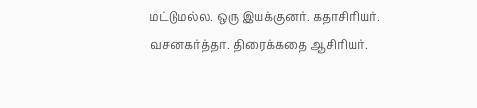மட்டுமல்ல. ஒரு இயக்குனர். கதாசிரியர். வசனகர்த்தா. திரைக்கதை ஆசிரியர்.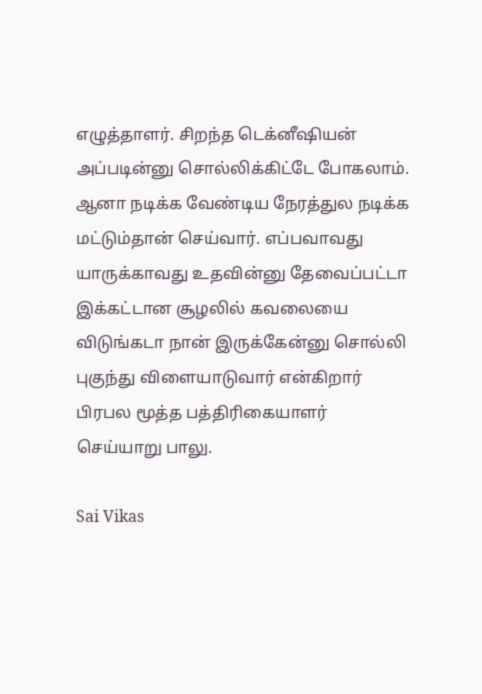எழுத்தாளர். சிறந்த டெக்னீஷியன் அப்படின்னு சொல்லிக்கிட்டே போகலாம். ஆனா நடிக்க வேண்டிய நேரத்துல நடிக்க மட்டும்தான் செய்வார். எப்பவாவது யாருக்காவது உதவின்னு தேவைப்பட்டா இக்கட்டான சூழலில் கவலையை விடுங்கடா நான் இருக்கேன்னு சொல்லி புகுந்து விளையாடுவார் என்கிறார் பிரபல மூத்த பத்திரிகையாளர் செய்யாறு பாலு.

Sai Vikas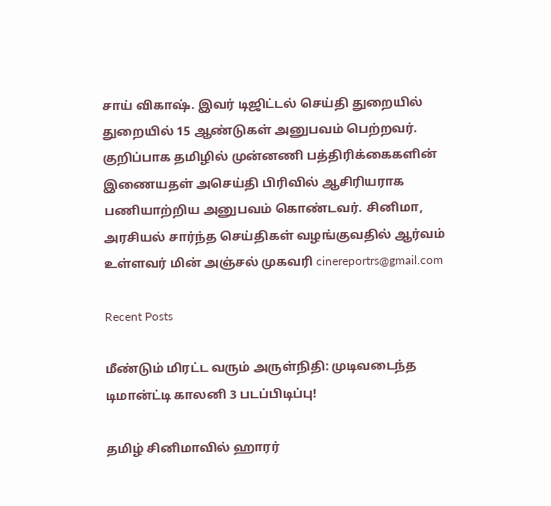சாய் விகாஷ். இவர் டிஜிட்டல் செய்தி துறையில் துறையில் 15 ஆண்டுகள் அனுபவம் பெற்றவர். குறிப்பாக தமிழில் முன்னணி பத்திரிக்கைகளின் இணையதள் அசெய்தி பிரிவில் ஆசிரியராக பணியாற்றிய அனுபவம் கொண்டவர். சினிமா, அரசியல் சார்ந்த செய்திகள் வழங்குவதில் ஆர்வம் உள்ளவர் மின் அஞ்சல் முகவரி cinereportrs@gmail.com

Recent Posts

மீண்டும் மிரட்ட வரும் அருள்நிதி: முடிவடைந்த டிமான்ட்டி காலனி 3 படப்பிடிப்பு!

தமிழ் சினிமாவில் ஹாரர்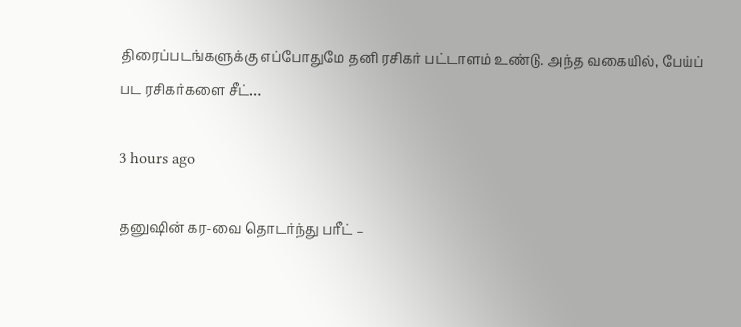திரைப்படங்களுக்கு எப்போதுமே தனி ரசிகர் பட்டாளம் உண்டு. அந்த வகையில், பேய்ப் பட ரசிகர்களை சீட்…

3 hours ago

தனுஷின் கர-வை தொடர்ந்து பரீட் –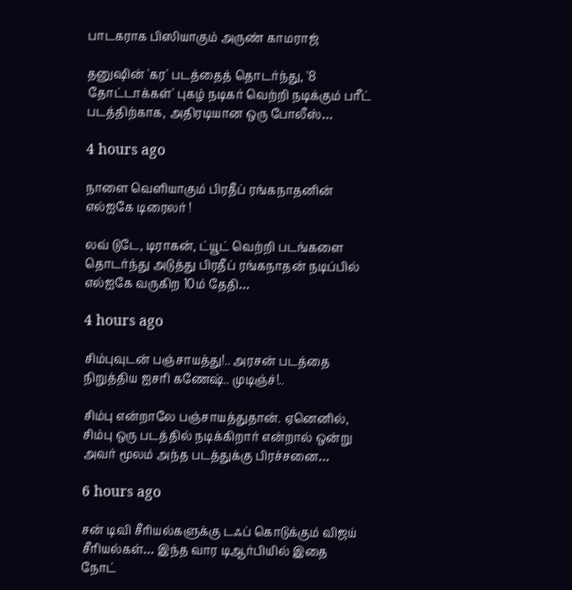பாடகராக பிஸியாகும் அருண் காமராஜ்

தனுஷின் 'கர' படத்தைத் தொடர்ந்து, '8 தோட்டாக்கள்' புகழ் நடிகர் வெற்றி நடிக்கும் பரீட் படத்திற்காக, அதிரடியான ஒரு போலீஸ்…

4 hours ago

நாளை வெளியாகும் பிரதீப் ரங்கநாதனின் எல்ஐகே டிரைலர் !

லவ் டுடே, டிராகன், ட்யூட் வெற்றி படங்களை தொடர்ந்து அடுத்து பிரதீப் ரங்கநாதன் நடிப்பில் எல்ஐகே வருகிற 10ம் தேதி…

4 hours ago

சிம்புவுடன் பஞ்சாயத்து!.. அரசன் படத்தை நிறுத்திய ஐசரி கணேஷ்.. முடிஞ்ச்!..

சிம்பு என்றாலே பஞ்சாயத்துதான். ஏனெனில், சிம்பு ஒரு படத்தில் நடிக்கிறார் என்றால் ஒன்று அவர் மூலம் அந்த படத்துக்கு பிரச்சனை…

6 hours ago

சன் டிவி சீரியல்களுக்கு டஃப் கொடுக்கும் விஜய் சீரியல்கள்… இந்த வார டிஆர்பியில் இதை நோட்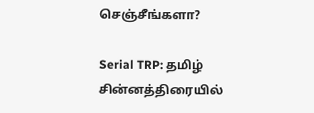செஞ்சீங்களா?

Serial TRP: தமிழ் சின்னத்திரையில்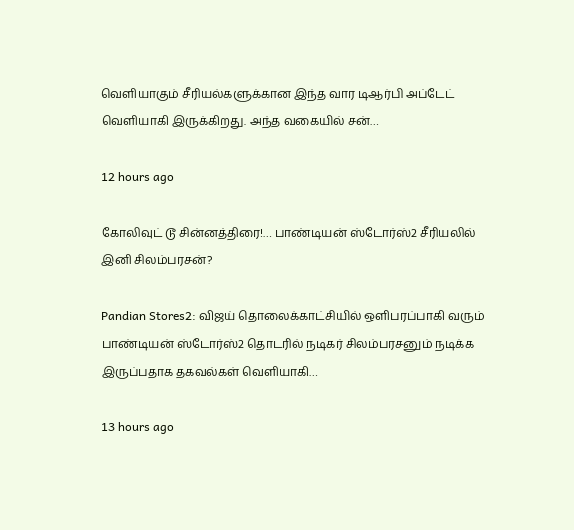வெளியாகும் சீரியல்களுக்கான இந்த வார டிஆர்பி அப்டேட் வெளியாகி இருக்கிறது. அந்த வகையில் சன்…

12 hours ago

கோலிவுட் டூ சின்னத்திரை!… பாண்டியன் ஸ்டோர்ஸ்2 சீரியலில் இனி சிலம்பரசன்?

Pandian Stores2: விஜய் தொலைக்காட்சியில் ஒளிபரப்பாகி வரும் பாண்டியன் ஸ்டோர்ஸ்2 தொடரில் நடிகர் சிலம்பரசனும் நடிக்க இருப்பதாக தகவல்கள் வெளியாகி…

13 hours ago